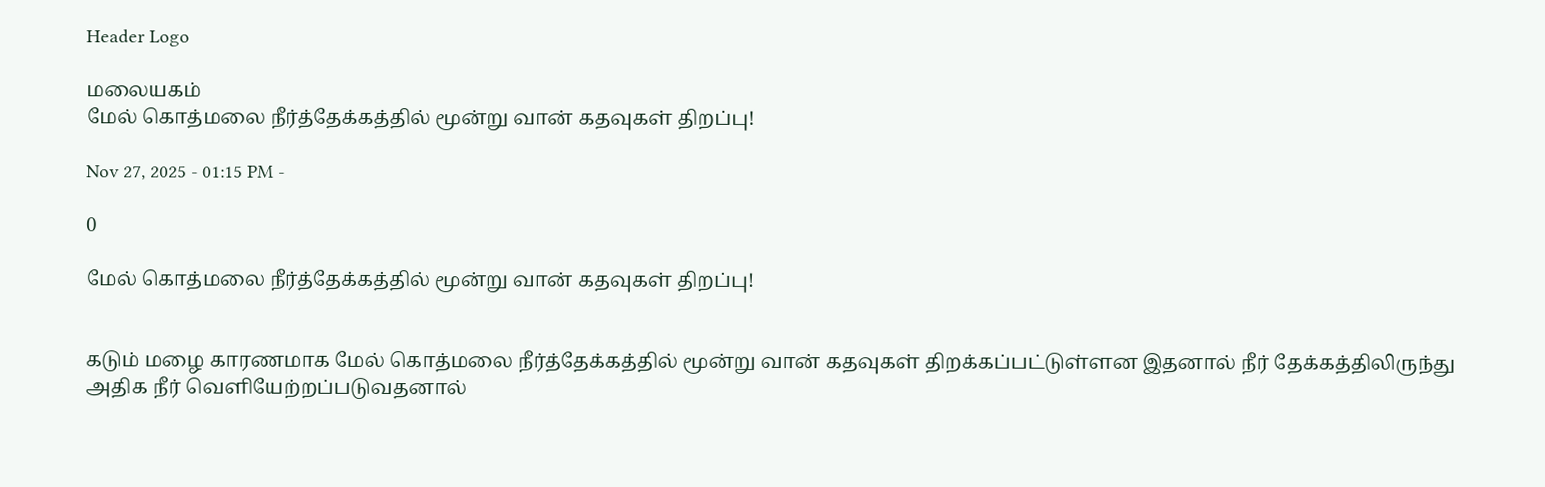Header Logo

மலையகம்
மேல் கொத்மலை நீர்த்தேக்கத்தில் மூன்று வான் கதவுகள் திறப்பு!

Nov 27, 2025 - 01:15 PM -

0

மேல் கொத்மலை நீர்த்தேக்கத்தில் மூன்று வான் கதவுகள் திறப்பு!


கடும் மழை காரணமாக மேல் கொத்மலை நீர்த்தேக்கத்தில் மூன்று வான் கதவுகள் திறக்கப்பட்டுள்ளன இதனால் நீர் தேக்கத்திலிருந்து அதிக நீர் வெளியேற்றப்படுவதனால்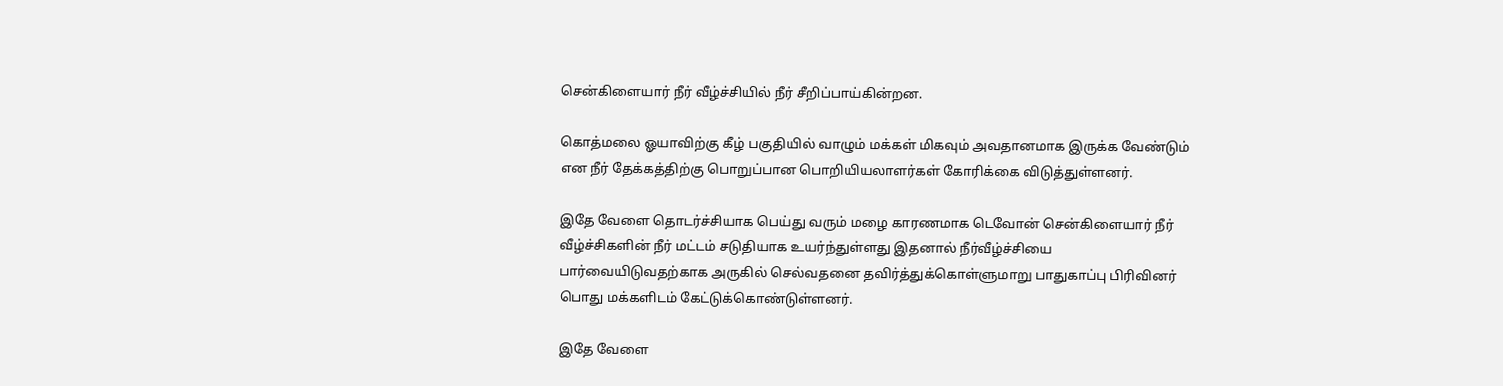சென்கிளையார் நீர் வீழ்ச்சியில் நீர் சீறிப்பாய்கின்றன.

கொத்மலை ஓயாவிற்கு கீழ் பகுதியில் வாழும் மக்கள் மிகவும் அவதானமாக இருக்க வேண்டும் என நீர் தேக்கத்திற்கு பொறுப்பான பொறியியலாளர்கள் கோரிக்கை விடுத்துள்ளனர்.

இதே வேளை தொடர்ச்சியாக பெய்து வரும் மழை காரணமாக டெவோன் சென்கிளையார் நீர் வீழ்ச்சிகளின் நீர் மட்டம் சடுதியாக உயர்ந்துள்ளது இதனால் நீர்வீழ்ச்சியை பார்வையிடுவதற்காக அருகில் செல்வதனை தவிர்த்துக்கொள்ளுமாறு பாதுகாப்பு பிரிவினர் பொது மக்களிடம் கேட்டுக்கொண்டுள்ளனர்.

இதே வேளை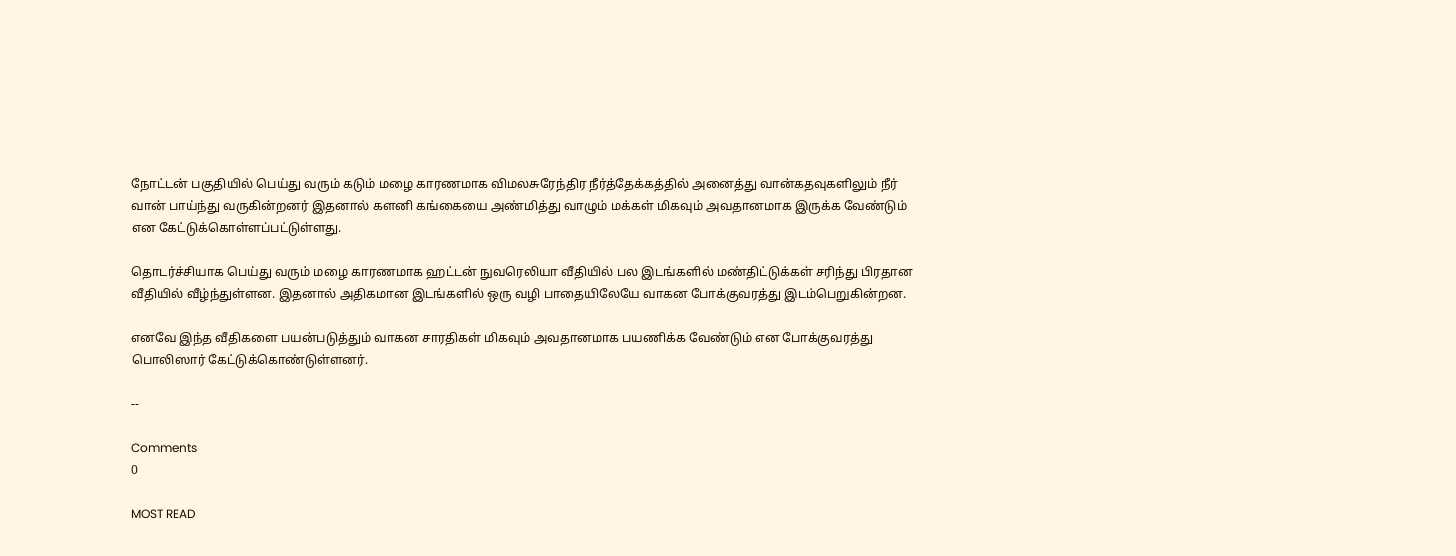நோட்டன் பகுதியில் பெய்து வரும் கடும் மழை காரணமாக விமலசுரேந்திர நீர்த்தேக்கத்தில் அனைத்து வான்கதவுகளிலும் நீர் வான் பாய்ந்து வருகின்றனர் இதனால் களனி கங்கையை அண்மித்து வாழும் மக்கள் மிகவும் அவதானமாக இருக்க வேண்டும் என கேட்டுக்கொள்ளப்பட்டுள்ளது.

தொடர்ச்சியாக பெய்து வரும் மழை காரணமாக ஹட்டன் நுவரெலியா வீதியில் பல இடங்களில் மண்திட்டுக்கள் சரிந்து பிரதான வீதியில் வீழ்ந்துள்ளன. இதனால் அதிகமான இடங்களில் ஒரு வழி பாதையிலேயே வாகன போக்குவரத்து இடம்பெறுகின்றன.

எனவே இந்த வீதிகளை பயன்படுத்தும் வாகன சாரதிகள் மிகவும் அவதானமாக பயணிக்க வேண்டும் என போக்குவரத்து பொலிஸார் கேட்டுக்கொண்டுள்ளனர்.

--

Comments
0

MOST READ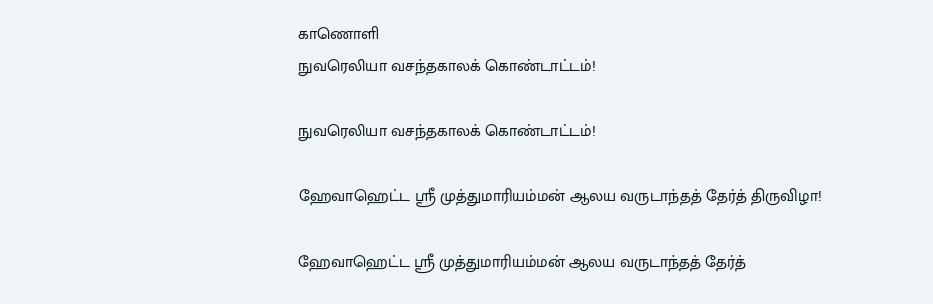காணொளி
நுவரெலியா வசந்தகாலக் கொண்டாட்டம்!

நுவரெலியா வசந்தகாலக் கொண்டாட்டம்!

ஹேவாஹெட்ட ஸ்ரீ முத்துமாரியம்மன் ஆலய வருடாந்தத் தேர்த் திருவிழா!

ஹேவாஹெட்ட ஸ்ரீ முத்துமாரியம்மன் ஆலய வருடாந்தத் தேர்த்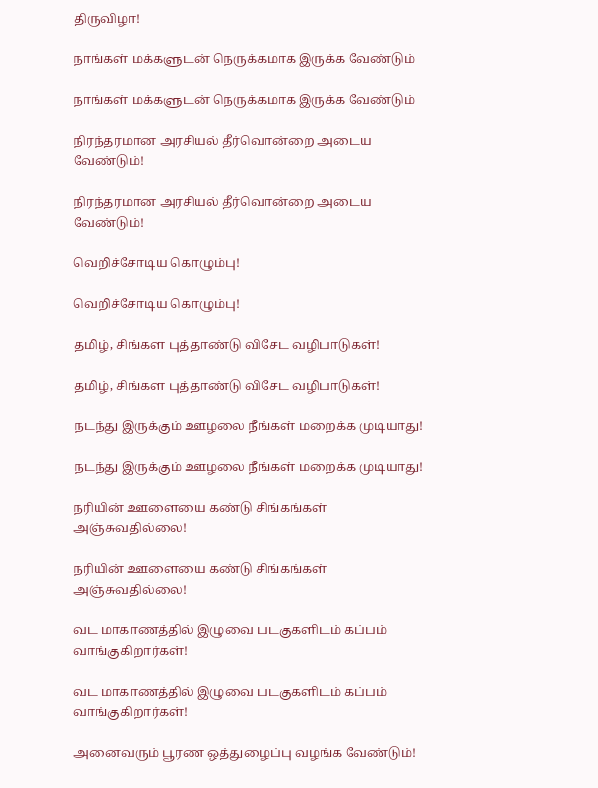திருவிழா!

நாங்கள் மக்களுடன் நெருக்கமாக இருக்க வேண்டும்

நாங்கள் மக்களுடன் நெருக்கமாக இருக்க வேண்டும்

நிரந்தரமான அரசியல் தீர்வொன்றை அடைய வேண்டும்!

நிரந்தரமான அரசியல் தீர்வொன்றை அடைய வேண்டும்!

வெறிச்சோடிய கொழும்பு!

வெறிச்சோடிய கொழும்பு!

தமிழ், சிங்கள புத்தாண்டு விசேட வழிபாடுகள்!

தமிழ், சிங்கள புத்தாண்டு விசேட வழிபாடுகள்!

நடந்து இருக்கும் ஊழலை நீங்கள் மறைக்க முடியாது!

நடந்து இருக்கும் ஊழலை நீங்கள் மறைக்க முடியாது!

நரியின் ஊளையை கண்டு சிங்கங்கள் அஞ்சுவதில்லை!

நரியின் ஊளையை கண்டு சிங்கங்கள் அஞ்சுவதில்லை!

வட மாகாணத்தில் இழுவை படகுகளிடம் கப்பம் வாங்குகிறார்கள்!

வட மாகாணத்தில் இழுவை படகுகளிடம் கப்பம் வாங்குகிறார்கள்!

அனைவரும் பூரண ஒத்துழைப்பு வழங்க வேண்டும்!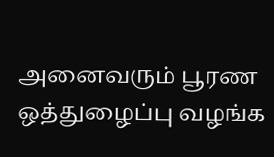அனைவரும் பூரண ஒத்துழைப்பு வழங்க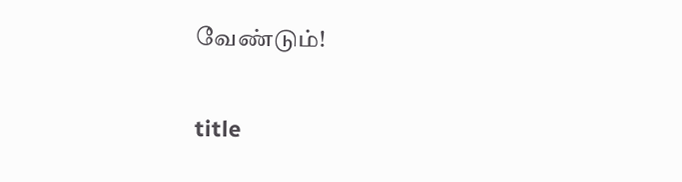வேண்டும்!

title